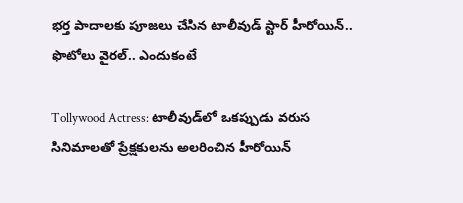భర్త పాదాలకు పూజలు చేసిన టాలీవుడ్ స్టార్ హీరోయిన్.. ఫొటోలు వైరల్.. ఎందుకంటే

Tollywood Actress: టాలీవుడ్‌లో ఒకప్పుడు వరుస సినిమాలతో ప్రేక్షకులను అలరించిన హీరోయిన్‌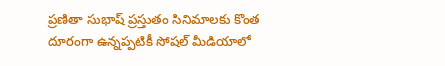ప్రణితా సుభాష్‌ ప్రస్తుతం సినిమాలకు కొంత దూరంగా ఉన్నప్పటికీ సోషల్ మీడియాలో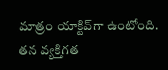మాత్రం యాక్టివ్‌గా ఉంటోంది. తన వ్యక్తిగత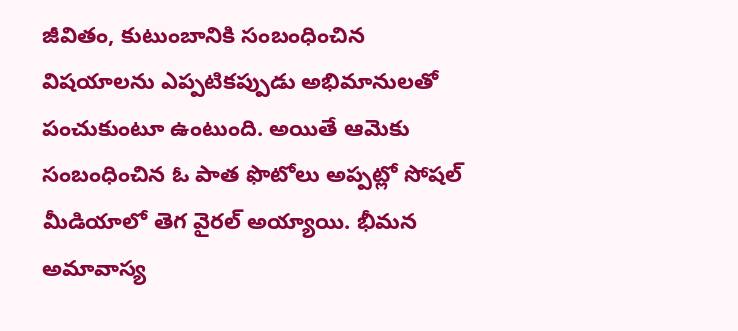జీవితం, కుటుంబానికి సంబంధించిన విషయాలను ఎప్పటికప్పుడు అభిమానులతో పంచుకుంటూ ఉంటుంది. అయితే ఆమెకు సంబంధించిన ఓ పాత ఫొటోలు అప్పట్లో సోషల్ మీడియాలో తెగ వైరల్ అయ్యాయి. భీమన అమావాస్య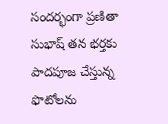సందర్భంగా ప్రణితా సుభాష్‌ తన భర్తకు పాదపూజ చేస్తున్న ఫొటోలను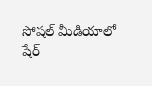సోషల్ మీడియాలో షేర్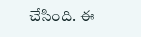చేసింది. ఈ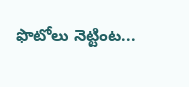ఫొటోలు నెట్టింట...